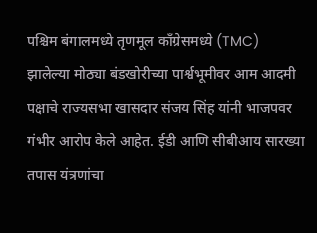पश्चिम बंगालमध्ये तृणमूल काँग्रेसमध्ये (TMC) झालेल्या मोठ्या बंडखोरीच्या पार्श्वभूमीवर आम आदमी पक्षाचे राज्यसभा खासदार संजय सिंह यांनी भाजपवर गंभीर आरोप केले आहेत. ईडी आणि सीबीआय सारख्या तपास यंत्रणांचा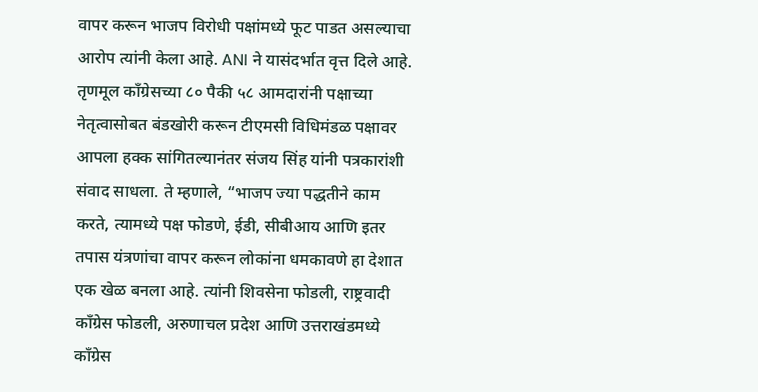वापर करून भाजप विरोधी पक्षांमध्ये फूट पाडत असल्याचा आरोप त्यांनी केला आहे. ANI ने यासंदर्भात वृत्त दिले आहे.
तृणमूल काँग्रेसच्या ८० पैकी ५८ आमदारांनी पक्षाच्या नेतृत्वासोबत बंडखोरी करून टीएमसी विधिमंडळ पक्षावर आपला हक्क सांगितल्यानंतर संजय सिंह यांनी पत्रकारांशी संवाद साधला. ते म्हणाले, “भाजप ज्या पद्धतीने काम करते, त्यामध्ये पक्ष फोडणे, ईडी, सीबीआय आणि इतर तपास यंत्रणांचा वापर करून लोकांना धमकावणे हा देशात एक खेळ बनला आहे. त्यांनी शिवसेना फोडली, राष्ट्रवादी काँग्रेस फोडली, अरुणाचल प्रदेश आणि उत्तराखंडमध्ये काँग्रेस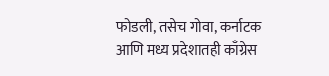फोडली, तसेच गोवा, कर्नाटक आणि मध्य प्रदेशातही काँग्रेस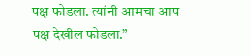पक्ष फोडला. त्यांनी आमचा आप पक्ष देखील फोडला.”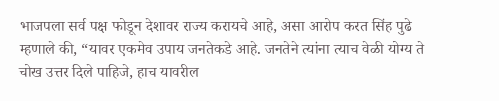भाजपला सर्व पक्ष फोडून देशावर राज्य करायचे आहे, असा आरोप करत सिंह पुढे म्हणाले की, “यावर एकमेव उपाय जनतेकडे आहे. जनतेने त्यांना त्याच वेळी योग्य ते चोख उत्तर दिले पाहिजे, हाच यावरील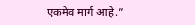एकमेव मार्ग आहे.”